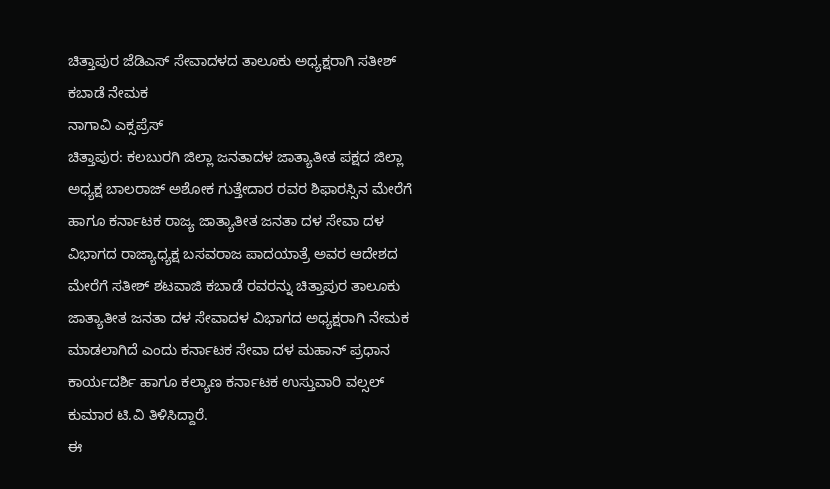ಚಿತ್ತಾಪುರ ಜೆಡಿಎಸ್ ಸೇವಾದಳದ ತಾಲೂಕು ಅಧ್ಯಕ್ಷರಾಗಿ ಸತೀಶ್ ಕಬಾಡೆ ನೇಮಕ
ನಾಗಾವಿ ಎಕ್ಸಪ್ರೆಸ್
ಚಿತ್ತಾಪುರ: ಕಲಬುರಗಿ ಜಿಲ್ಲಾ ಜನತಾದಳ ಜಾತ್ಯಾತೀತ ಪಕ್ಷದ ಜಿಲ್ಲಾ ಅಧ್ಯಕ್ಷ ಬಾಲರಾಜ್ ಅಶೋಕ ಗುತ್ತೇದಾರ ರವರ ಶಿಫಾರಸ್ಸಿನ ಮೇರೆಗೆ ಹಾಗೂ ಕರ್ನಾಟಕ ರಾಜ್ಯ ಜಾತ್ಯಾತೀತ ಜನತಾ ದಳ ಸೇವಾ ದಳ ವಿಭಾಗದ ರಾಜ್ಯಾಧ್ಯಕ್ಷ ಬಸವರಾಜ ಪಾದಯಾತ್ರೆ ಅವರ ಆದೇಶದ ಮೇರೆಗೆ ಸತೀಶ್ ಶಟವಾಜಿ ಕಬಾಡೆ ರವರನ್ನು ಚಿತ್ತಾಪುರ ತಾಲೂಕು ಜಾತ್ಯಾತೀತ ಜನತಾ ದಳ ಸೇವಾದಳ ವಿಭಾಗದ ಅಧ್ಯಕ್ಷರಾಗಿ ನೇಮಕ ಮಾಡಲಾಗಿದೆ ಎಂದು ಕರ್ನಾಟಕ ಸೇವಾ ದಳ ಮಹಾನ್ ಪ್ರಧಾನ ಕಾರ್ಯದರ್ಶಿ ಹಾಗೂ ಕಲ್ಯಾಣ ಕರ್ನಾಟಕ ಉಸ್ತುವಾರಿ ವಲ್ಸಲ್ ಕುಮಾರ ಟಿ.ವಿ ತಿಳಿಸಿದ್ದಾರೆ.
ಈ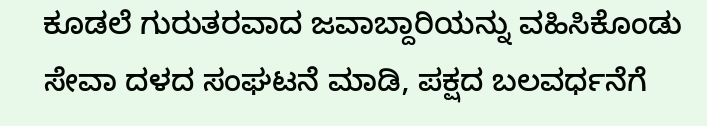ಕೂಡಲೆ ಗುರುತರವಾದ ಜವಾಬ್ದಾರಿಯನ್ನು ವಹಿಸಿಕೊಂಡು ಸೇವಾ ದಳದ ಸಂಘಟನೆ ಮಾಡಿ, ಪಕ್ಷದ ಬಲವರ್ಧನೆಗೆ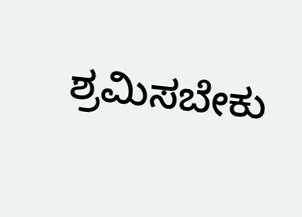ಶ್ರಮಿಸಬೇಕು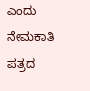ಎಂದು ನೇಮಕಾತಿ ಪತ್ರದ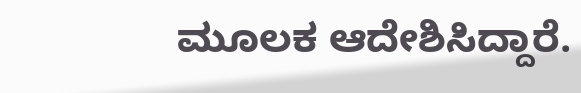ಮೂಲಕ ಆದೇಶಿಸಿದ್ದಾರೆ.